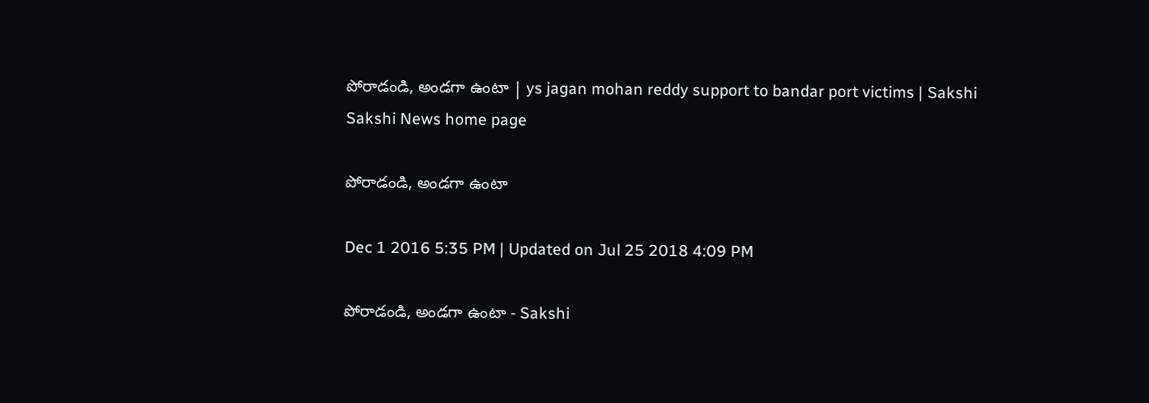పోరాడండి, అండగా ఉంటా | ys jagan mohan reddy support to bandar port victims | Sakshi
Sakshi News home page

పోరాడండి, అండగా ఉంటా

Dec 1 2016 5:35 PM | Updated on Jul 25 2018 4:09 PM

పోరాడండి, అండగా ఉంటా - Sakshi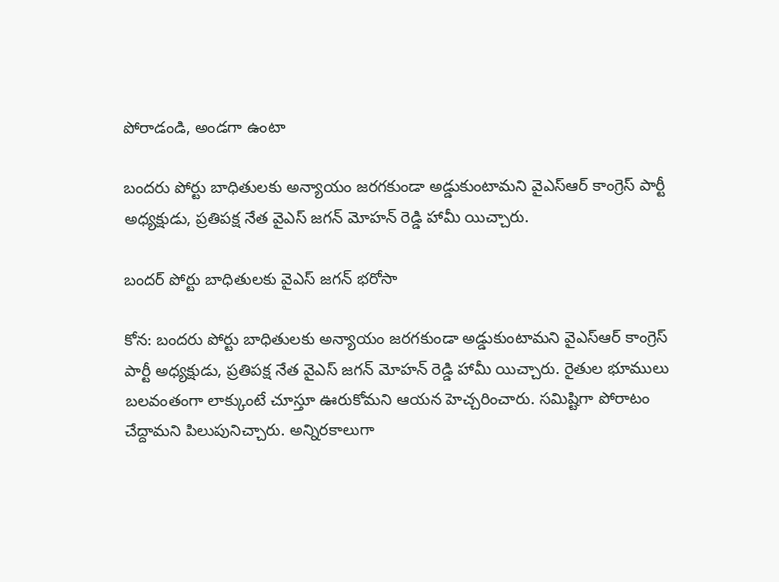పోరాడండి, అండగా ఉంటా

బందరు పోర్టు బాధితులకు అన్యాయం జరగకుండా అడ్డుకుంటామని వైఎస్ఆర్ కాంగ్రెస్ పార్టీ అధ్యక్షుడు, ప్రతిపక్ష నేత వైఎస్ జగన్ మోహన్ రెడ్డి హామీ యిచ్చారు.

బందర్‌ పోర్టు బాధితులకు వైఎస్ జగన్ భరోసా

కోన: బందరు పోర్టు బాధితులకు అన్యాయం జరగకుండా అడ్డుకుంటామని వైఎస్ఆర్ కాంగ్రెస్ పార్టీ అధ్యక్షుడు, ప్రతిపక్ష నేత వైఎస్ జగన్ మోహన్ రెడ్డి హామీ యిచ్చారు. రైతుల భూములు బలవంతంగా లాక్కుంటే చూస్తూ ఊరుకోమని ఆయన హెచ్చరించారు. సమిష్టిగా పోరాటం చేద్దామని పిలుపునిచ్చారు. అన్నిరకాలుగా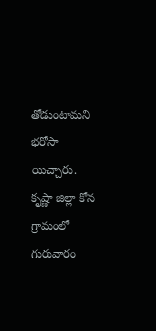తోడుంటామని భరోసా యిచ్చారు. కృష్ణా జిల్లా కోన గ్రామంలో గురువారం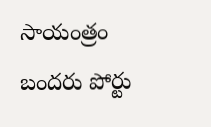సాయంత్రం బందరు పోర్టు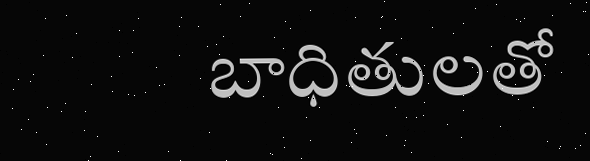బాధితులతో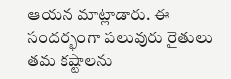ఆయన మాట్లాడారు. ఈ సందర్భంగా పలువురు రైతులు తమ కష్టాలను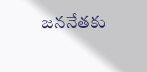జననేతకు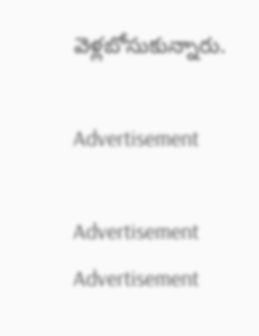వెళ్లబోసుకున్నారు.

Advertisement

Advertisement
Advertisement